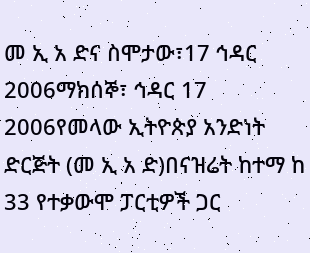መ ኢ አ ድና ስሞታው፣17 ኅዳር 2006ማክሰኞ፣ ኅዳር 17 2006የመላው ኢትዮጵያ አንድነት ድርጅት (መ ኢ አ ድ)በናዝሬት ከተማ ከ 33 የተቃውሞ ፓርቲዎች ጋር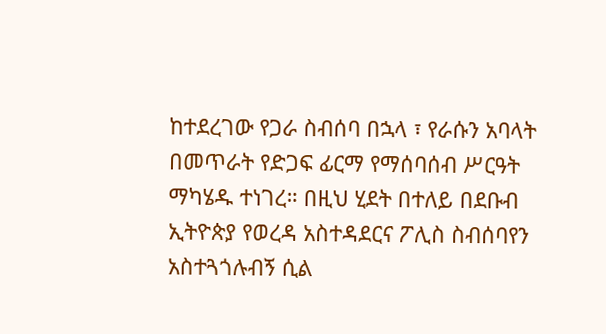ከተደረገው የጋራ ስብሰባ በኋላ ፣ የራሱን አባላት በመጥራት የድጋፍ ፊርማ የማሰባሰብ ሥርዓት ማካሄዱ ተነገረ። በዚህ ሂደት በተለይ በደቡብ ኢትዮጵያ የወረዳ አስተዳደርና ፖሊስ ስብሰባየን አስተጓጎሉብኝ ሲል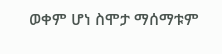ወቀም ሆነ ስሞታ ማሰማቱም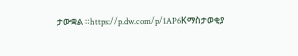ታውቋል ።https://p.dw.com/p/1AP6Kማስታወቂያ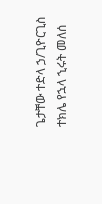ጌታቸው ተድላ ኃ/ጊዮርጊስ ተክሌ የኋላ ኂሩት መለሰ